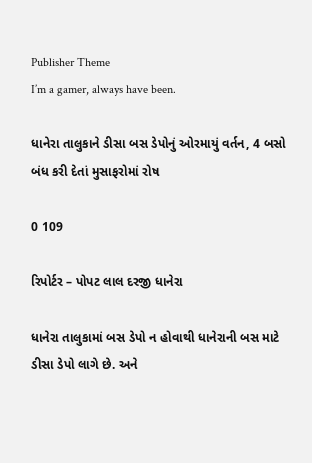Publisher Theme
I’m a gamer, always have been.

ધાનેરા તાલુકાને ડીસા બસ ડેપોનું ઓરમાયું વર્તન, 4 બસો બંધ કરી દેતાં મુસાફરોમાં રોષ

0 109

રિપોર્ટર – પોપટ લાલ દરજી ધાનેરા

ધાનેરા તાલુકામાં બસ ડેપો ન હોવાથી ધાનેરાની બસ માટે ડીસા ડેપો લાગે છે. અને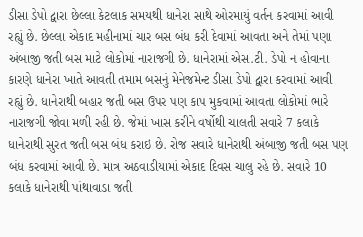ડીસા ડેપો દ્વારા છેલ્લા કેટલાક સમયથી ધાનેરા સાથે ઓરમાયું વર્તન કરવામાં આવી રહ્યું છે. છેલ્લા એકાદ મહીનામાં ચાર બસ બંધ કરી દેવામાં આવતા અને તેમાં પણા અંબાજી જતી બસ માટે લોકોમાં નારાજગી છે. ધાનેરામાં એસ.ટી. ડેપો ન હોવાના કારણે ધાનેરા ખાતે આવતી તમામ બસનું મેનેજમેન્ટ ડીસા ડેપો દ્વારા કરવામાં આવી રહ્યું છે. ધાનેરાથી બહાર જતી બસ ઉપર પણ કાપ મુકવામાં આવતા લોકોમાં ભારે નારાજગી જોવા મળી રહી છે. જેમાં ખાસ કરીને વર્ષોથી ચાલતી સવારે 7 કલાકે ધાનેરાથી સુરત જતી બસ બંધ કરાઇ છે. રોજ સવારે ધાનેરાથી અંબાજી જતી બસ પણ બંધ કરવામાં આવી છે. માત્ર અઠવાડીયામાં એકાદ દિવસ ચાલુ રહે છે. સવારે 10 કલાકે ધાનેરાથી પાંથાવાડા જતી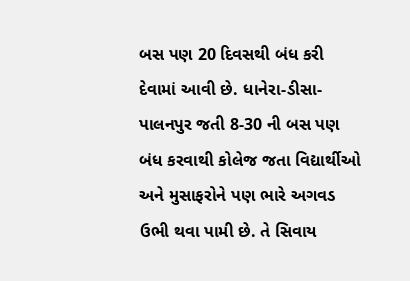બસ પણ 20 દિવસથી બંધ કરી દેવામાં આવી છે. ધાનેરા-ડીસા-પાલનપુર જતી 8-30 ની બસ પણ બંધ કરવાથી કોલેજ જતા વિદ્યાર્થીઓ અને મુસાફરોને પણ ભારે અગવડ ઉભી થવા પામી છે. તે સિવાય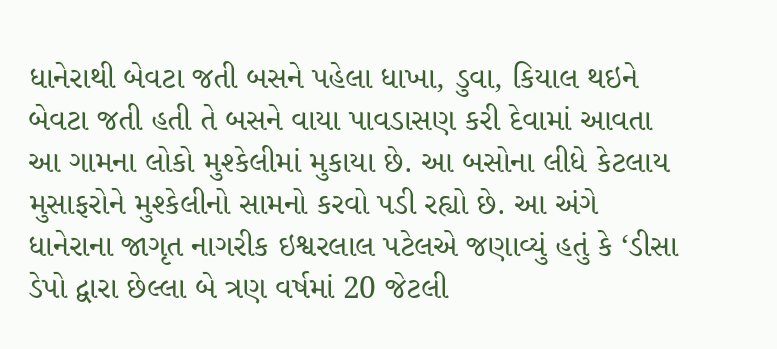ધાનેરાથી બેવટા જતી બસને પહેલા ધાખા, ડુવા, કિયાલ થઇને બેવટા જતી હતી તે બસને વાયા પાવડાસણ કરી દેવામાં આવતા આ ગામના લોકો મુશ્કેલીમાં મુકાયા છે. આ બસોના લીધે કેટલાય મુસાફરોને મુશ્કેલીનો સામનો કરવો પડી રહ્યો છે. આ અંગે ધાનેરાના જાગૃત નાગરીક ઇશ્વરલાલ પટેલએ જણાવ્યું હતું કે ‘ડીસા ડેપો દ્વારા છેલ્લા બે ત્રણ વર્ષમાં 20 જેટલી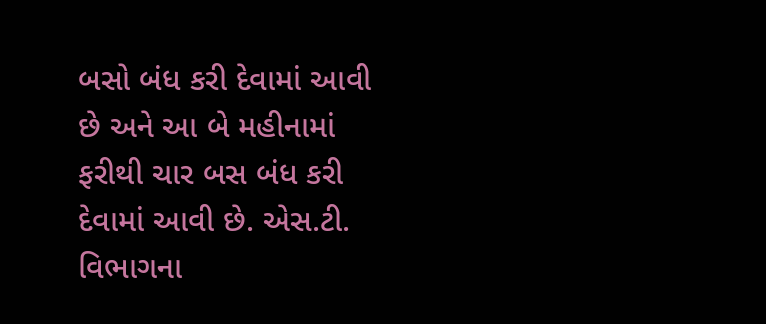બસો બંધ કરી દેવામાં આવી છે અને આ બે મહીનામાં ફરીથી ચાર બસ બંધ કરી દેવામાં આવી છે. એસ.ટી. વિભાગના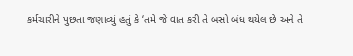કર્મચારીને પુછતા જણાવ્યું હતું કે ‘તમે જે વાત કરી તે બસો બંધ થયેલ છે અને તે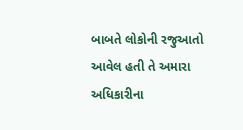બાબતે લોકોની રજુઆતો આવેલ હતી તે અમારા અધિકારીના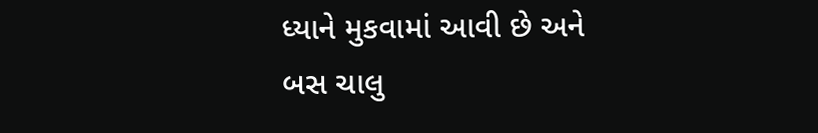ધ્યાને મુકવામાં આવી છે અને બસ ચાલુ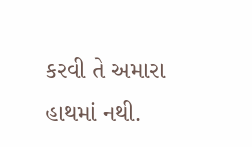કરવી તે અમારા હાથમાં નથી.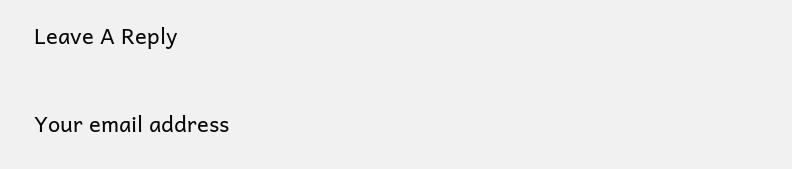Leave A Reply

Your email address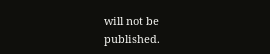will not be published.